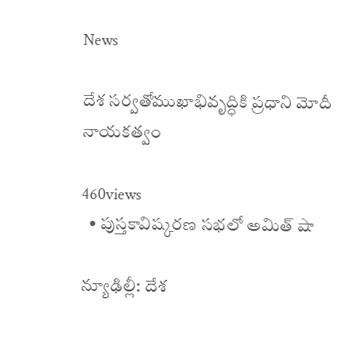News

దేశ సర్వతోముఖాభివృద్ధికి ప్రధాని మోదీ నాయకత్వం

460views
  • పుస్తకావిష్కరణ సభలో అమిత్ షా

న్యూఢిల్లీ: దేశ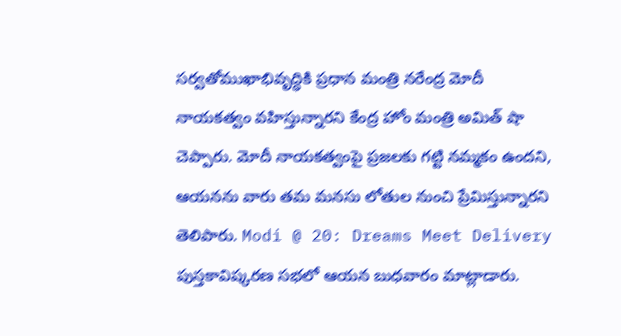సర్వతోముఖాభివృద్ధికి ప్రధాన మంత్రి నరేంద్ర మోదీ నాయకత్వం వహిస్తున్నారని కేంద్ర హోం మంత్రి అమిత్ షా చెప్పారు. మోదీ నాయకత్వంపై ప్రజలకు గట్టి నమ్మకం ఉందని, ఆయనను వారు తమ మనసు లోతుల నుంచి ప్రేమిస్తున్నారని తెలిపారు. Modi @ 20: Dreams Meet Delivery పుస్తకావిష్కరణ సభలో ఆయన బుధవారం మాట్లాడారు.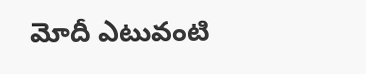మోదీ ఎటువంటి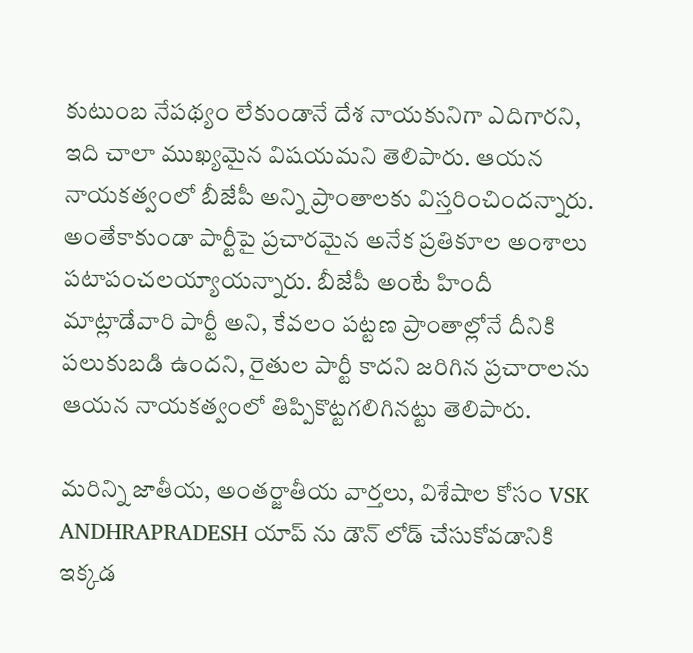కుటుంబ నేపథ్యం లేకుండానే దేశ నాయకునిగా ఎదిగారని, ఇది చాలా ముఖ్యమైన విషయమని తెలిపారు. ఆయన నాయకత్వంలో బీజేపీ అన్ని ప్రాంతాలకు విస్తరించిందన్నారు. అంతేకాకుండా పార్టీపై ప్రచారమైన అనేక ప్రతికూల అంశాలు పటాపంచలయ్యాయన్నారు. బీజేపీ అంటే హిందీ మాట్లాడేవారి పార్టీ అని, కేవలం పట్టణ ప్రాంతాల్లోనే దీనికి పలుకుబడి ఉందని, రైతుల పార్టీ కాదని జరిగిన ప్రచారాలను ఆయన నాయకత్వంలో తిప్పికొట్టగలిగినట్టు తెలిపారు.

మరిన్ని జాతీయ, అంతర్జాతీయ వార్తలు, విశేషాల కోసం VSK ANDHRAPRADESH యాప్ ను డౌన్ లోడ్ చేసుకోవడానికి ఇక్కడ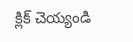క్లిక్ చెయ్యండి